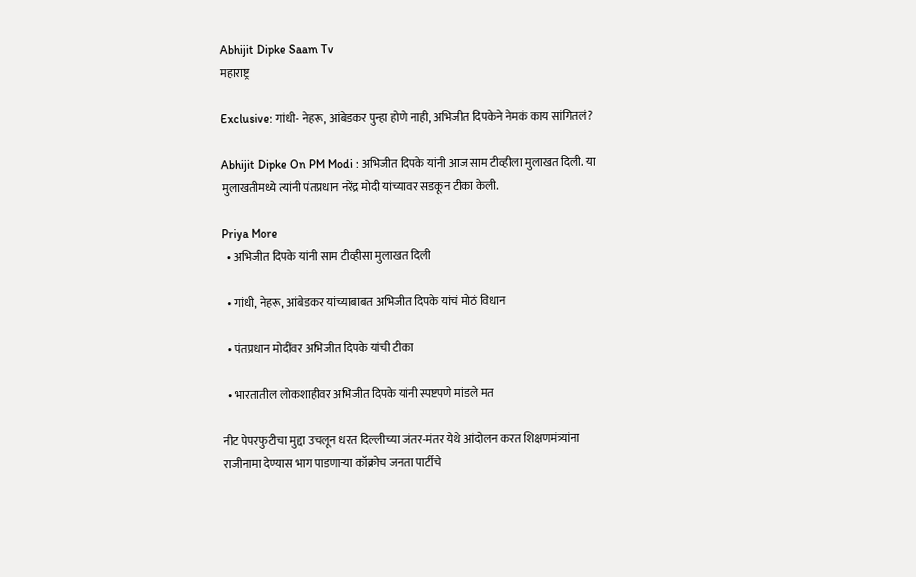Abhijit Dipke Saam Tv
महाराष्ट्र

Exclusive: गांधी- नेहरू, आंबेडकर पुन्हा होणे नाही, अभिजीत दिपकेने नेमकं काय सांगितलं?

Abhijit Dipke On PM Modi : अभिजीत दिपके यांनी आज साम टीव्हीला मुलाखत दिली. या मुलाखतीमध्ये त्यांनी पंतप्रधान नरेंद्र मोदी यांच्यावर सडकून टीका केली.

Priya More
  • अभिजीत दिपके यांनी साम टीव्हीसा मुलाखत दिली

  • गांधी, नेहरू, आंबेडकर यांच्याबाबत अभिजीत दिपके यांचं मोठं विधान

  • पंतप्रधान मोदींवर अभिजीत दिपके यांची टीका

  • भारतातील लोकशाहीवर अभिजीत दिपके यांनी स्पष्टपणे मांडले मत

नीट पेपरफुटीचा मुद्दा उचलून धरत दिल्लीच्या जंतर-मंतर येथे आंदोलन करत शिक्षणमंत्र्यांना राजीनामा देण्यास भाग पाडणाऱ्या कॉक्रोच जनता पार्टीचे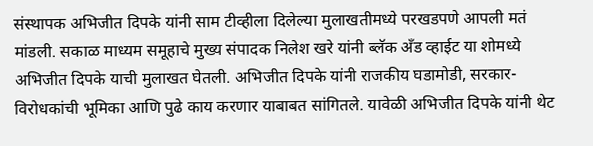संस्थापक अभिजीत दिपके यांनी साम टीव्हीला दिलेल्या मुलाखतीमध्ये परखडपणे आपली मतं मांडली. सकाळ माध्यम समूहाचे मुख्य संपादक निलेश खरे यांनी ब्लॅक अँड व्हाईट या शोमध्ये अभिजीत दिपके याची मुलाखत घेतली. अभिजीत दिपके यांनी राजकीय घडामोडी, सरकार-विरोधकांची भूमिका आणि पुढे काय करणार याबाबत सांगितले. यावेळी अभिजीत दिपके यांनी थेट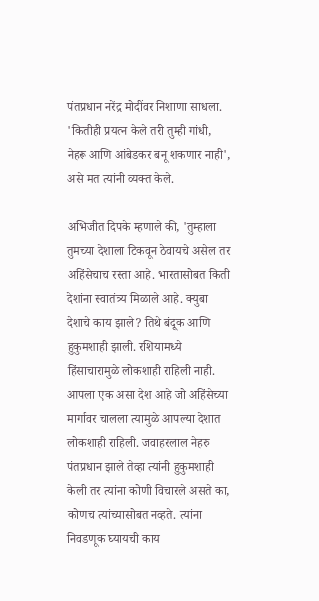पंतप्रधान नरेंद्र मोदींवर निशाणा साधला. 'कितीही प्रयत्न केले तरी तुम्ही गांधी, नेहरू आणि आंबेडकर बनू शकणार नाही', असे मत त्यांनी व्यक्त केले.

अभिजीत दिपके म्हणाले की, 'तुम्हाला तुमच्या देशाला टिकवून ठेवायचे असेल तर अहिंसेचाच रस्ता आहे. भारतासोबत किती देशांना स्वातंत्र्य मिळाले आहे. क्युबा देशाचे काय झाले? तिथे बंदूक आणि हुकुमशाही झाली. रशियामध्ये हिंसाचारामुळे लोकशाही राहिली नाही. आपला एक असा देश आहे जो अहिंसेच्या मार्गावर चालला त्यामुळे आपल्या देशात लोकशाही राहिली. जवाहरलाल नेहरु पंतप्रधान झाले तेव्हा त्यांनी हुकुमशाही केली तर त्यांना कोणी विचारले असते का, कोणच त्यांच्यासोबत नव्हते. त्यांना निवडणूक घ्यायची काय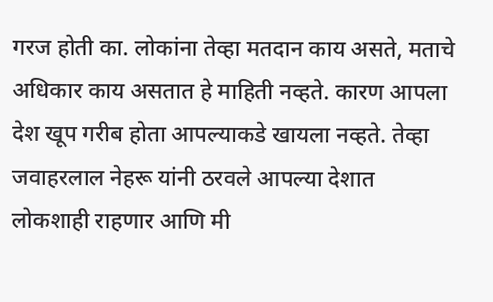गरज होती का. लोकांना तेव्हा मतदान काय असते, मताचे अधिकार काय असतात हे माहिती नव्हते. कारण आपला देश खूप गरीब होता आपल्याकडे खायला नव्हते. तेव्हा जवाहरलाल नेहरू यांनी ठरवले आपल्या देशात लोकशाही राहणार आणि मी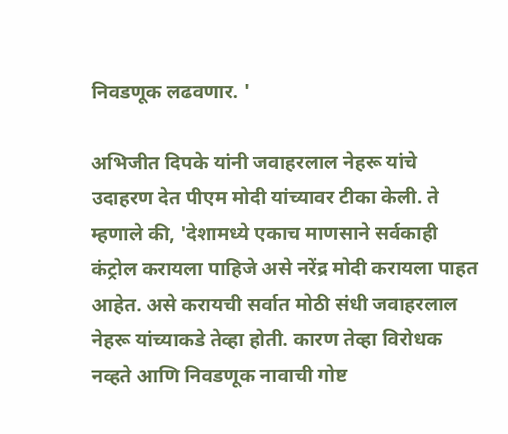निवडणूक लढवणार. '

अभिजीत दिपके यांनी जवाहरलाल नेहरू यांचे उदाहरण देत पीएम मोदी यांच्यावर टीका केली. ते म्हणाले की, 'देशामध्ये एकाच माणसाने सर्वकाही कंट्रोल करायला पाहिजे असे नरेंद्र मोदी करायला पाहत आहेत. असे करायची सर्वात मोठी संधी जवाहरलाल नेहरू यांच्याकडे तेव्हा होती. कारण तेव्हा विरोधक नव्हते आणि निवडणूक नावाची गोष्ट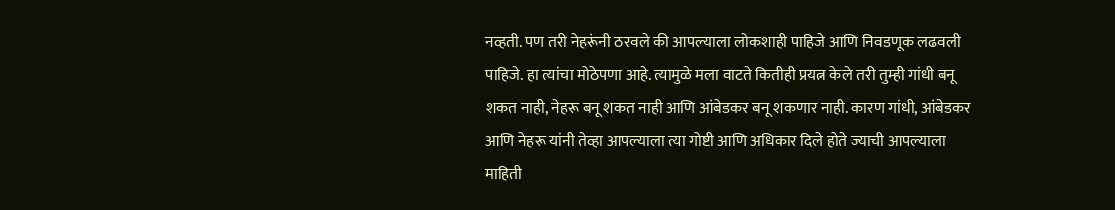नव्हती. पण तरी नेहरूंनी ठरवले की आपल्याला लोकशाही पाहिजे आणि निवडणूक लढवली पाहिजे. हा त्यांचा मोठेपणा आहे. त्यामुळे मला वाटते कितीही प्रयत्न केले तरी तुम्ही गांधी बनू शकत नाही, नेहरू बनू शकत नाही आणि आंबेडकर बनू शकणार नाही. कारण गांधी, आंबेडकर आणि नेहरू यांनी तेव्हा आपल्याला त्या गोष्टी आणि अधिकार दिले होते ज्याची आपल्याला माहिती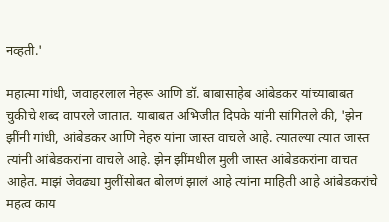नव्हती.'

महात्मा गांधी, जवाहरलाल नेहरू आणि डॉ. बाबासाहेब आंबेडकर यांच्याबाबत चुकीचे शब्द वापरले जातात. याबाबत अभिजीत दिपके यांनी सांगितले की, 'झेन झींनी गांधी, आंबेडकर आणि नेहरु यांना जास्त वाचले आहे. त्यातल्या त्यात जास्त त्यांनी आंबेडकरांना वाचले आहे. झेन झींमधील मुली जास्त आंबेडकरांना वाचत आहेत. माझं जेवढ्या मुलींसोबत बोलणं झालं आहे त्यांना माहिती आहे आंबेडकरांचे महत्व काय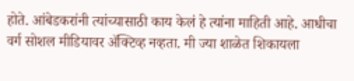होते. आंबेडकरांनी त्यांच्यासाठी काय केलं हे त्यांना माहिती आहे. आधीचा वर्ग सोशल मीडियावर ॲक्टिव्ह नव्हता. मी ज्या शाळेत शिकायला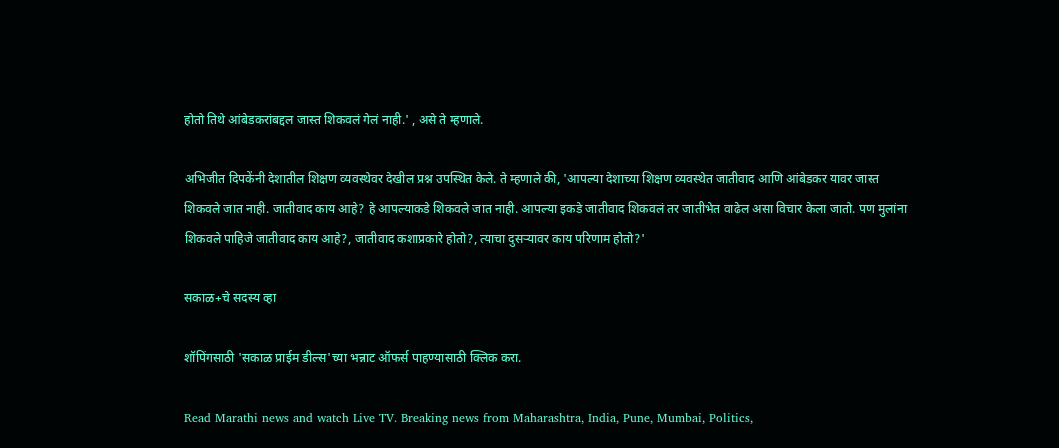होतो तिथे आंबेडकरांबद्दल जास्त शिकवलं गेलं नाही.' , असे ते म्हणाले.

अभिजीत दिपकेंनी देशातील शिक्षण व्यवस्थेवर देखील प्रश्न उपस्थित केले. ते म्हणाले की, 'आपल्या देशाच्या शिक्षण व्यवस्थेत जातीवाद आणि आंबेडकर यावर जास्त शिकवले जात नाही. जातीवाद काय आहे? हे आपल्याकडे शिकवले जात नाही. आपल्या इकडे जातीवाद शिकवलं तर जातीभेत वाढेल असा विचार केला जातो. पण मुलांना शिकवले पाहिजे जातीवाद काय आहे?, जातीवाद कशाप्रकारे होतो?, त्याचा दुसऱ्यावर काय परिणाम होतो?'

सकाळ+चे सदस्य व्हा

शॉपिंगसाठी 'सकाळ प्राईम डील्स'च्या भन्नाट ऑफर्स पाहण्यासाठी क्लिक करा.

Read Marathi news and watch Live TV. Breaking news from Maharashtra, India, Pune, Mumbai, Politics,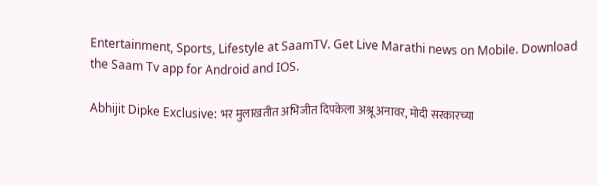Entertainment, Sports, Lifestyle at SaamTV. Get Live Marathi news on Mobile. Download the Saam Tv app for Android and IOS.

Abhijit Dipke Exclusive: भर मुलाखतीत अभिजीत दिपकेला अश्रू अनावर, मोदी सरकारच्या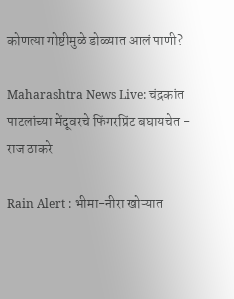कोणत्या गोष्टीमुळे डोळ्यात आलं पाणी?

Maharashtra News Live: चंद्रकांत पाटलांच्या मेंदूवरचे फिंगरप्रिंट बघायचेत - राज ठाकरे

Rain Alert : भीमा-नीरा खोऱ्यात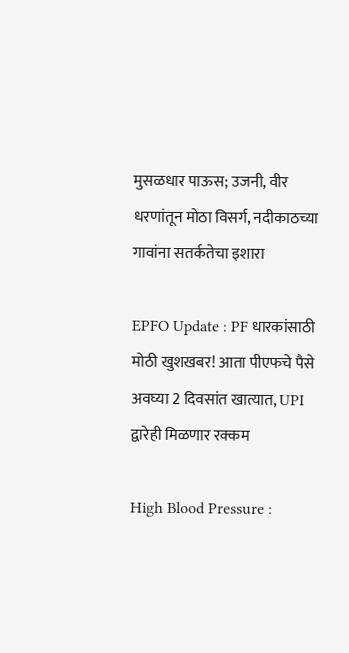मुसळधार पाऊस; उजनी, वीर धरणांतून मोठा विसर्ग, नदीकाठच्या गावांना सतर्कतेचा इशारा

EPFO Update : PF धारकांसाठी मोठी खुशखबर! आता पीएफचे पैसे अवघ्या 2 दिवसांत खात्यात, UPI द्वारेही मिळणार रक्कम

High Blood Pressure :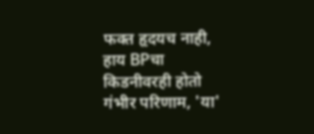फक्त हृदयच नाही, हाय BPचा किडनीवरही होतो गंभीर परिणाम, 'या'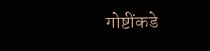गोष्टींकडे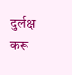दुर्लक्ष करू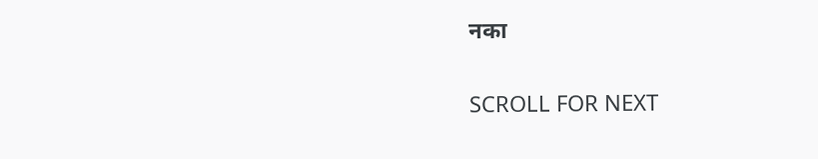नका

SCROLL FOR NEXT